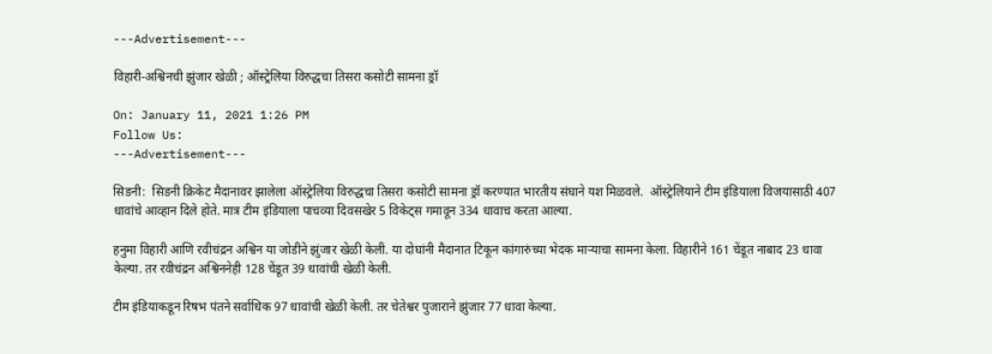---Advertisement---

विहारी-अश्विनची झुंजार खेळी ; ऑस्ट्रेलिया विरुद्धचा तिसरा कसोटी सामना ड्रॉ

On: January 11, 2021 1:26 PM
Follow Us:
---Advertisement---

सिडनी:  सिडनी क्रिकेट मैदानावर झालेला ऑस्ट्रेलिया विरुद्धचा तिसरा कसोटी सामना ड्रॉ करण्यात भारतीय संघाने यश मिळवले.  ऑस्ट्रेलियाने टीम इंडियाला विजयासाठी 407 धावांचे आव्हान दिले होते. मात्र टीम इंडियाला पाचव्या दिवसखेर 5 विकेट्स गमावून 334 धावाच करता आल्या.

हनुमा विहारी आणि रवीचंद्रन अश्विन या जोडीने झुंजार खेळी केली. या दोघांनी मैदानात टिकून कांगारुंच्या भेदक माऱ्याचा सामना केला. विहारीने 161 चेंडूत नाबाद 23 धावा केल्या. तर रवीचंद्रन अश्विननेही 128 चेंडूत 39 धावांची खेळी केली.

टीम इंडियाकडून रिषभ पंतने सर्वाधिक 97 धावांची खेळी केली. तर चेतेश्वर पुजाराने झुंजार 77 धावा केल्या.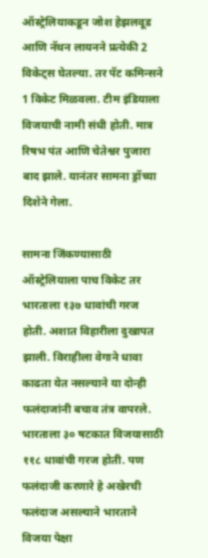ऑस्ट्रेलियाकडून जोश हेझलवूड आणि नॅथन लायनने प्रत्येकी 2 विकेट्स घेतल्या. तर पॅट कमिन्सने 1 विकेट मिळवला. टीम इंडियाला विजयाची नामी संधी होती. मात्र रिषभ पंत आणि चेतेश्वर पुजारा बाद झाले. यानंतर सामना ड्रॉच्या दिशेने गेला.

सामना जिंकण्यासाठी ऑस्ट्रेलियाला पाच विकेट तर भारताला १३७ धावांची गरज होती. अशात विहारीला दुखापत झाली. विराहीला वेगाने धावा काढता येत नसल्याने या दोन्ही फलंदाजांनी बचाव तंत्र वापरले. भारताला ३० षटकात विजयासाठी ११८ धावांची गरज होती. पण फलंदाजी करणारे हे अखेरची फलंदाज असल्याने भारताने विजया पेक्षा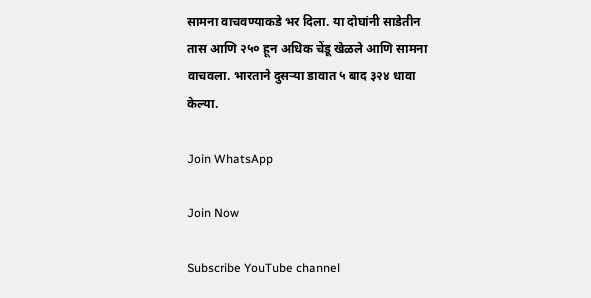सामना वाचवण्याकडे भर दिला. या दोघांनी साडेतीन तास आणि २५० हून अधिक चेंडू खेळले आणि सामना वाचवला. भारताने दुसऱ्या डावात ५ बाद ३२४ धावा केल्या.

Join WhatsApp

Join Now

Subscribe YouTube channel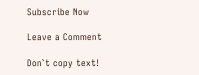Subscribe Now

Leave a Comment

Don`t copy text!